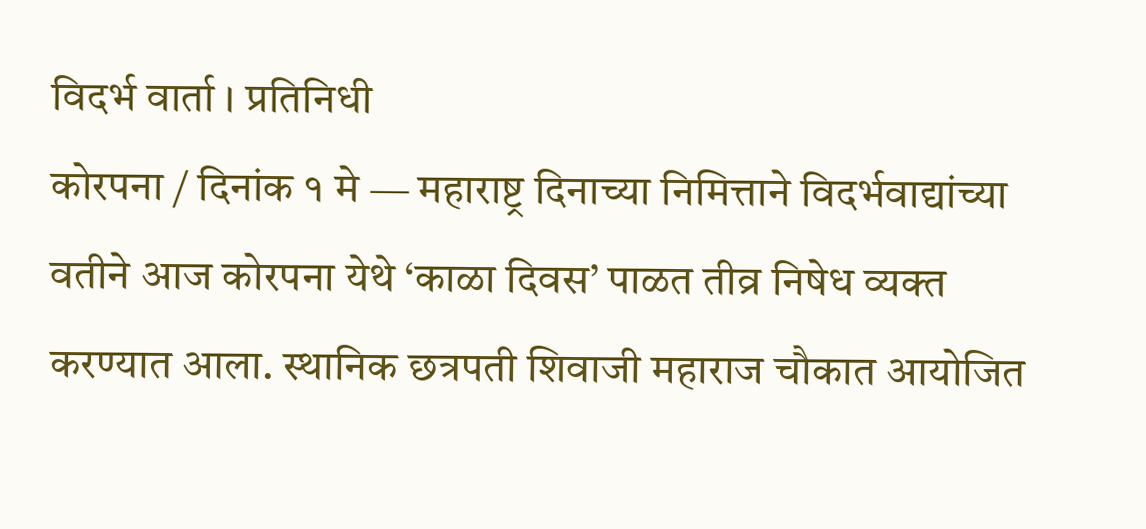विदर्भ वार्ता । प्रतिनिधी
कोरपना / दिनांक १ मे — महाराष्ट्र दिनाच्या निमित्ताने विदर्भवाद्यांच्या वतीने आज कोरपना येथे ‘काळा दिवस’ पाळत तीव्र निषेध व्यक्त करण्यात आला. स्थानिक छत्रपती शिवाजी महाराज चौकात आयोजित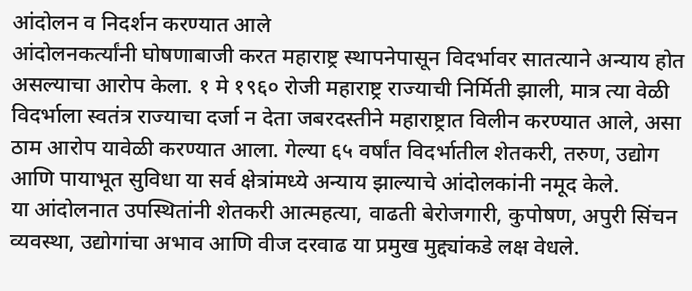आंदोलन व निदर्शन करण्यात आले
आंदोलनकर्त्यांनी घोषणाबाजी करत महाराष्ट्र स्थापनेपासून विदर्भावर सातत्याने अन्याय होत असल्याचा आरोप केला. १ मे १९६० रोजी महाराष्ट्र राज्याची निर्मिती झाली, मात्र त्या वेळी विदर्भाला स्वतंत्र राज्याचा दर्जा न देता जबरदस्तीने महाराष्ट्रात विलीन करण्यात आले, असा ठाम आरोप यावेळी करण्यात आला. गेल्या ६५ वर्षांत विदर्भातील शेतकरी, तरुण, उद्योग आणि पायाभूत सुविधा या सर्व क्षेत्रांमध्ये अन्याय झाल्याचे आंदोलकांनी नमूद केले.
या आंदोलनात उपस्थितांनी शेतकरी आत्महत्या, वाढती बेरोजगारी, कुपोषण, अपुरी सिंचन व्यवस्था, उद्योगांचा अभाव आणि वीज दरवाढ या प्रमुख मुद्द्यांकडे लक्ष वेधले.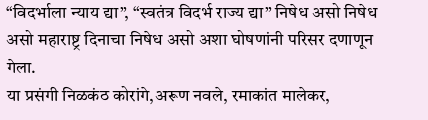“विदर्भाला न्याय द्या”, “स्वतंत्र विदर्भ राज्य द्या” निषेध असो निषेध असो महाराष्ट्र दिनाचा निषेध असो अशा घोषणांनी परिसर दणाणून गेला.
या प्रसंगी निळकंठ कोरांगे,अरूण नवले, रमाकांत मालेकर,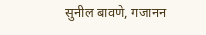सुनील बावणे, गजानन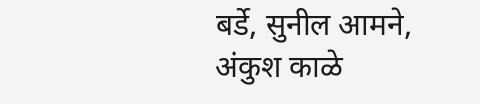बर्डे, सुनील आमने, अंकुश काळे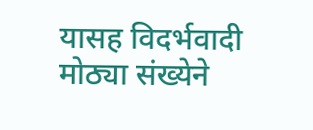यासह विदर्भवादी मोठ्या संख्येने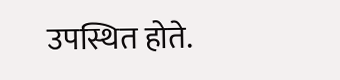उपस्थित होते.